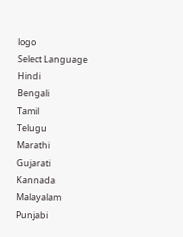logo
Select Language
Hindi
Bengali
Tamil
Telugu
Marathi
Gujarati
Kannada
Malayalam
Punjabi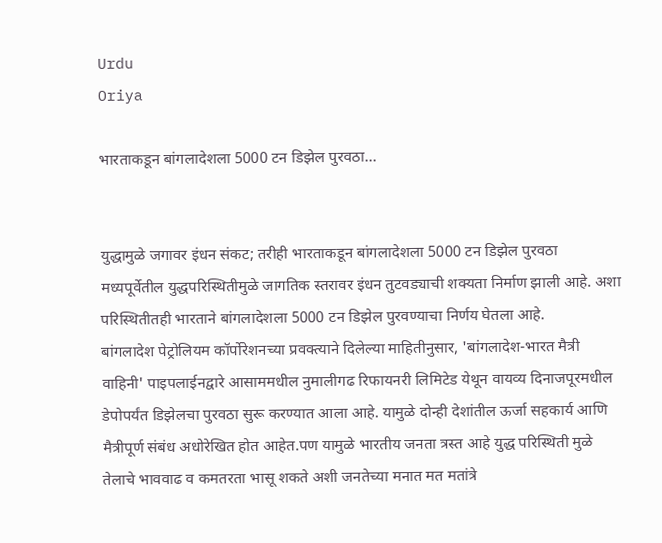Urdu
Oriya

भारताकडून बांगलादेशला 5000 टन डिझेल पुरवठा...


युद्धामुळे जगावर इंधन संकट; तरीही भारताकडून बांगलादेशला 5000 टन डिझेल पुरवठा
मध्यपूर्वेतील युद्धपरिस्थितीमुळे जागतिक स्तरावर इंधन तुटवड्याची शक्यता निर्माण झाली आहे. अशा परिस्थितीतही भारताने बांगलादेशला 5000 टन डिझेल पुरवण्याचा निर्णय घेतला आहे.
बांगलादेश पेट्रोलियम कॉर्पोरेशनच्या प्रवक्त्याने दिलेल्या माहितीनुसार, 'बांगलादेश-भारत मैत्री वाहिनी' पाइपलाईनद्वारे आसाममधील नुमालीगढ रिफायनरी लिमिटेड येथून वायव्य दिनाजपूरमधील डेपोपर्यंत डिझेलचा पुरवठा सुरू करण्यात आला आहे. यामुळे दोन्ही देशांतील ऊर्जा सहकार्य आणि मैत्रीपूर्ण संबंध अधोरेखित होत आहेत.पण यामुळे भारतीय जनता त्रस्त आहे युद्ध परिस्थिती मुळे तेलाचे भाववाढ व कमतरता भासू शकते अशी जनतेच्या मनात मत मतांत्रे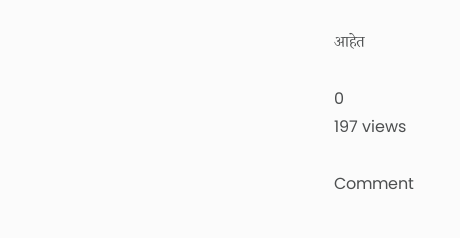आहेत

0
197 views

Comment